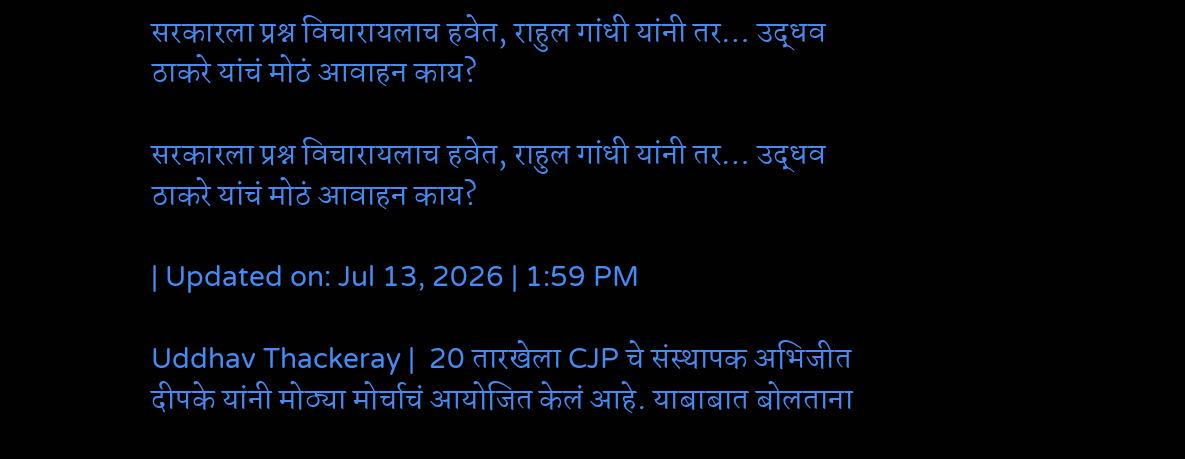सरकारला प्रश्न विचारायलाच हवेत, राहुल गांधी यांनी तर… उद्धव ठाकरे यांचं मोठं आवाहन काय?

सरकारला प्रश्न विचारायलाच हवेत, राहुल गांधी यांनी तर… उद्धव ठाकरे यांचं मोठं आवाहन काय?

| Updated on: Jul 13, 2026 | 1:59 PM

Uddhav Thackeray |  20 तारखेला CJP चे संस्थापक अभिजीत दीपके यांनी मोठ्या मोर्चाचं आयोजित केलं आहे. याबाबात बोलताना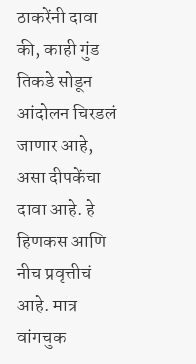ठाकरेंनी दावा की, काही गुंड तिकडे सोडून आंदोलन चिरडलं जाणार आहे, असा दीपकेंचा दावा आहे. हे हिणकस आणि नीच प्रवृत्तीचं आहे. मात्र वांगचुक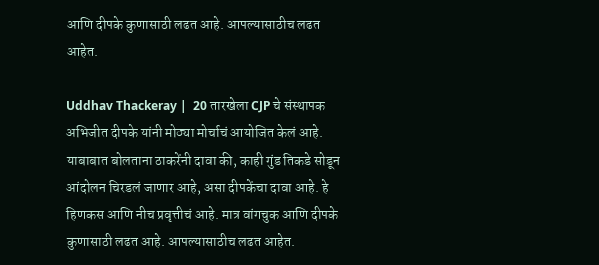आणि दीपके कुणासाठी लढत आहे. आपल्यासाठीच लढत आहेत.

Uddhav Thackeray |  20 तारखेला CJP चे संस्थापक अभिजीत दीपके यांनी मोठ्या मोर्चाचं आयोजित केलं आहे. याबाबात बोलताना ठाकरेंनी दावा की, काही गुंड तिकडे सोडून आंदोलन चिरडलं जाणार आहे, असा दीपकेंचा दावा आहे. हे हिणकस आणि नीच प्रवृत्तीचं आहे. मात्र वांगचुक आणि दीपके कुणासाठी लढत आहे. आपल्यासाठीच लढत आहेत.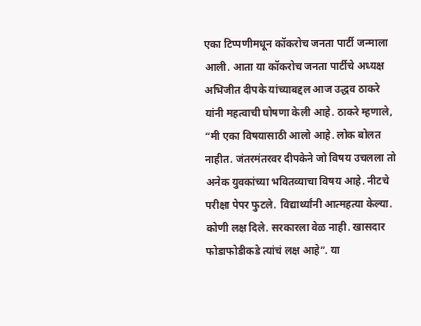एका टिप्पणीमधून कॉकरोच जनता पार्टी जन्माला आली. आता या कॉकरोच जनता पार्टीचे अध्यक्ष अभिजीत दीपके यांच्याबद्दल आज उद्धव ठाकरे यांनी महत्वाची घोषणा केली आहे. ठाकरे म्हणाले, “मी एका विषयासाठी आलो आहे. लोक बोलत नाहीत. जंतरमंतरवर दीपकेने जो विषय उचलला तो अनेक युवकांच्या भवितव्याचा विषय आहे. नीटचे परीक्षा पेपर फुटले. विद्यार्थ्यांनी आत्महत्या केल्या. कोणी लक्ष दिले. सरकारला वेळ नाही. खासदार फोडाफोडीकडे त्यांचं लक्ष आहे”. या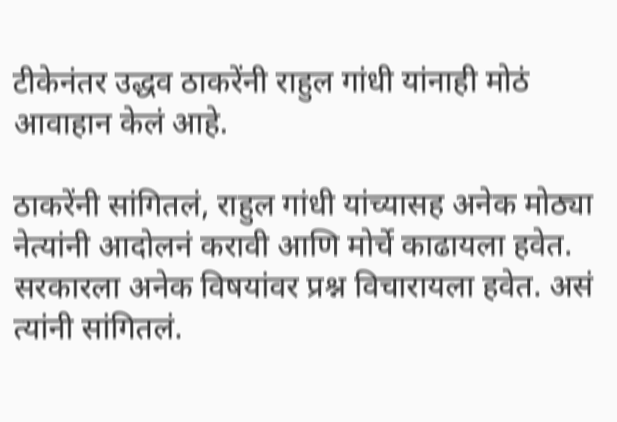टीकेनंतर उद्धव ठाकरेंनी राहुल गांधी यांनाही मोठं आवाहान केलं आहे.

ठाकरेंनी सांगितलं, राहुल गांधी यांच्यासह अनेक मोठ्या नेत्यांनी आदोलनं करावी आणि मोर्चे काढायला हवेत. सरकारला अनेक विषयांवर प्रश्न विचारायला हवेत. असं त्यांनी सांगितलं.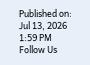Published on: Jul 13, 2026 1:59 PM
Follow Us